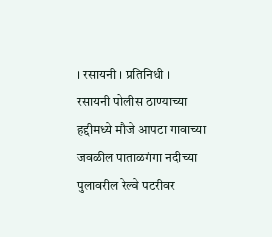। रसायनी । प्रतिनिधी ।
रसायनी पोलीस ठाण्याच्या हद्दीमध्ये मौजे आपटा गावाच्या जवळील पाताळगंगा नदीच्या पुलावरील रेल्वे पटरीवर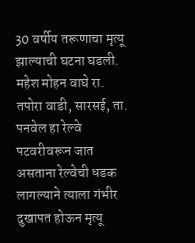30 वर्षीय तरूणाचा मृत्यू झाल्याची घटना घडली. महेश मोहन वाघे रा. तपोरा वाडी, सारसई, ता. पनवेल हा रेल्वे पटवरीवरून जात असताना रेल्वेची धडक लागल्याने त्याला गंभीर दुखापत होऊन मृत्यू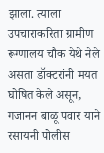झाला. त्याला उपचाराकरिता ग्रामीण रूग्णालय चौक येथे नेले असता डॉक्टरांनी मयत घोषित केले असून, गजानन बाळू पवार याने रसायनी पोलीस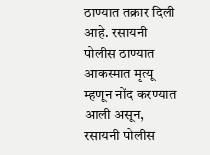ठाण्यात तक्रार दिली आहे. रसायनी पोलीस ठाण्यात आकस्मात मृत्यू म्हणून नोंद करण्यात आली असून, रसायनी पोलीस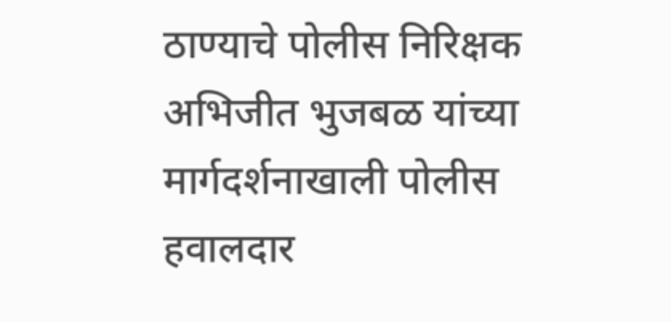ठाण्याचे पोलीस निरिक्षक अभिजीत भुजबळ यांच्या मार्गदर्शनाखाली पोलीस हवालदार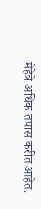मेहेत्रे अधिक तपास करीत आहेत.